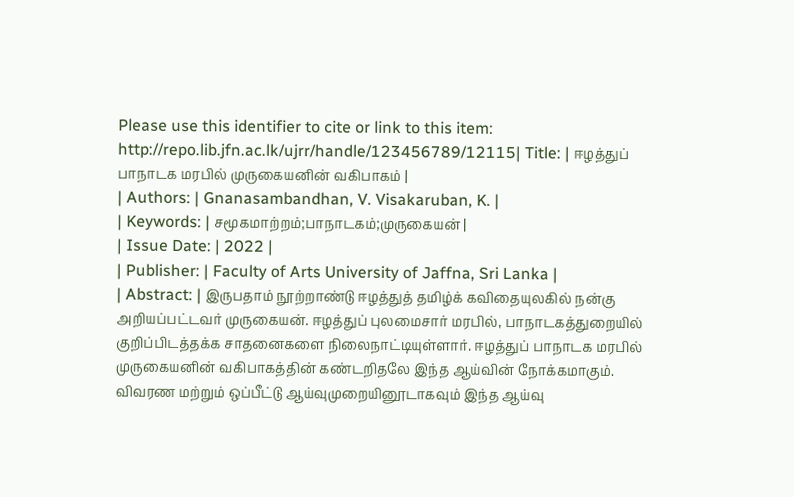Please use this identifier to cite or link to this item:
http://repo.lib.jfn.ac.lk/ujrr/handle/123456789/12115| Title: | ஈழத்துப் பாநாடக மரபில் முருகையனின் வகிபாகம் |
| Authors: | Gnanasambandhan, V. Visakaruban, K. |
| Keywords: | சமூகமாற்றம்;பாநாடகம்;முருகையன் |
| Issue Date: | 2022 |
| Publisher: | Faculty of Arts University of Jaffna, Sri Lanka |
| Abstract: | இருபதாம் நூற்றாண்டு ஈழத்துத் தமிழ்க் கவிதையுலகில் நன்கு அறியப்பட்டவர் முருகையன். ஈழத்துப் புலமைசார் மரபில், பாநாடகத்துறையில் குறிப்பிடத்தக்க சாதனைகளை நிலைநாட்டியுள்ளார். ஈழத்துப் பாநாடக மரபில் முருகையனின் வகிபாகத்தின் கண்டறிதலே இந்த ஆய்வின் நோக்கமாகும். விவரண மற்றும் ஒப்பீட்டு ஆய்வுமுறையினூடாகவும் இந்த ஆய்வு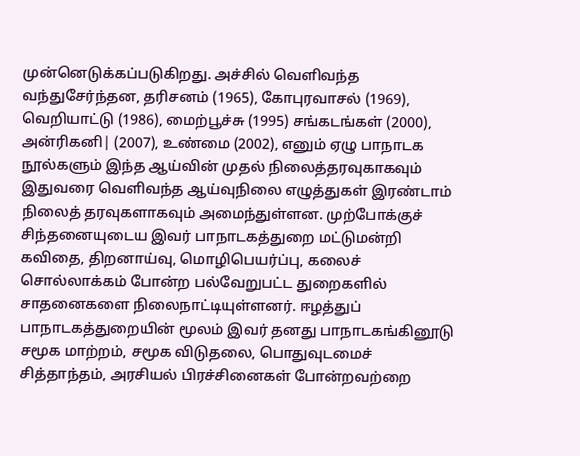முன்னெடுக்கப்படுகிறது. அச்சில் வெளிவந்த வந்துசேர்ந்தன, தரிசனம் (1965), கோபுரவாசல் (1969), வெறியாட்டு (1986), மைற்பூச்சு (1995) சங்கடங்கள் (2000), அன்ரிகனி| (2007), உண்மை (2002), எனும் ஏழு பாநாடக நூல்களும் இந்த ஆய்வின் முதல் நிலைத்தரவுகாகவும் இதுவரை வெளிவந்த ஆய்வுநிலை எழுத்துகள் இரண்டாம் நிலைத் தரவுகளாகவும் அமைந்துள்ளன. முற்போக்குச் சிந்தனையுடைய இவர் பாநாடகத்துறை மட்டுமன்றி கவிதை, திறனாய்வு, மொழிபெயர்ப்பு, கலைச் சொல்லாக்கம் போன்ற பல்வேறுபட்ட துறைகளில் சாதனைகளை நிலைநாட்டியுள்ளனர். ஈழத்துப் பாநாடகத்துறையின் மூலம் இவர் தனது பாநாடகங்கினூடு சமூக மாற்றம், சமூக விடுதலை, பொதுவுடமைச் சித்தாந்தம், அரசியல் பிரச்சினைகள் போன்றவற்றை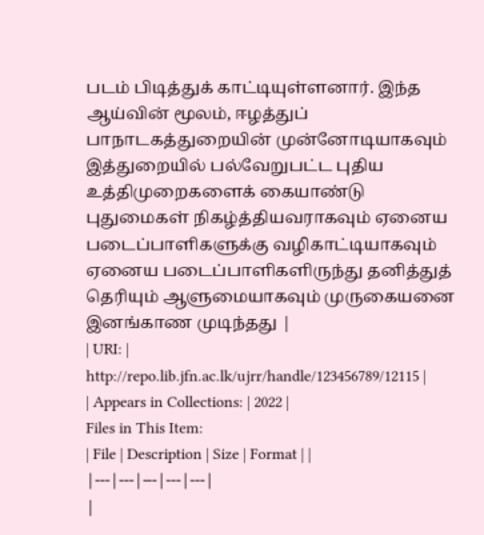படம் பிடித்துக் காட்டியுள்ளனார். இந்த ஆய்வின் மூலம், ஈழத்துப் பாநாடகத்துறையின் முன்னோடியாகவும் இத்துறையில் பல்வேறுபட்ட புதிய உத்திமுறைகளைக் கையாண்டு புதுமைகள் நிகழ்த்தியவராகவும் ஏனைய படைப்பாளிகளுக்கு வழிகாட்டியாகவும் ஏனைய படைப்பாளிகளிருந்து தனித்துத் தெரியும் ஆளுமையாகவும் முருகையனை இனங்காண முடிந்தது |
| URI: | http://repo.lib.jfn.ac.lk/ujrr/handle/123456789/12115 |
| Appears in Collections: | 2022 |
Files in This Item:
| File | Description | Size | Format | |
|---|---|---|---|---|
|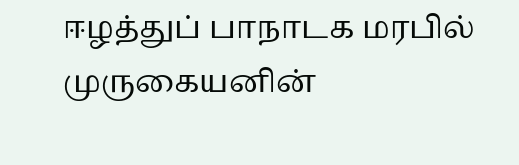ஈழத்துப் பாநாடக மரபில் முருகையனின்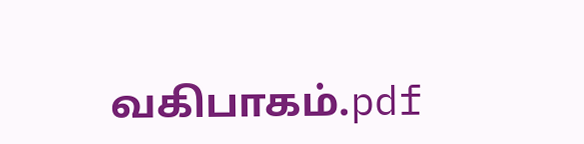வகிபாகம்.pdf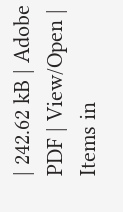| 242.62 kB | Adobe PDF | View/Open |
Items in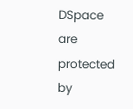DSpace are protected by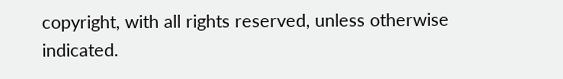copyright, with all rights reserved, unless otherwise indicated.